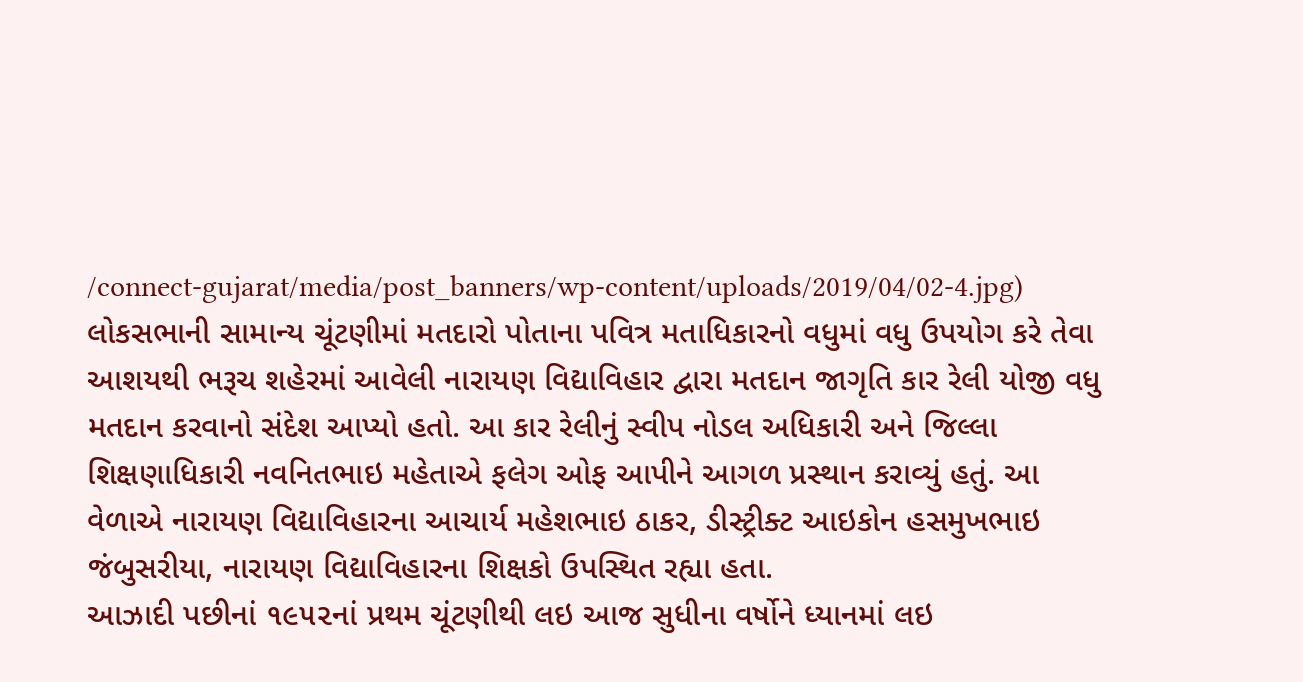/connect-gujarat/media/post_banners/wp-content/uploads/2019/04/02-4.jpg)
લોકસભાની સામાન્ય ચૂંટણીમાં મતદારો પોતાના પવિત્ર મતાધિકારનો વધુમાં વધુ ઉપયોગ કરે તેવા આશયથી ભરૂચ શહેરમાં આવેલી નારાયણ વિદ્યાવિહાર દ્વારા મતદાન જાગૃતિ કાર રેલી યોજી વધુ મતદાન કરવાનો સંદેશ આપ્યો હતો. આ કાર રેલીનું સ્વીપ નોડલ અધિકારી અને જિલ્લા શિક્ષણાધિકારી નવનિતભાઇ મહેતાએ ફલેગ ઓફ આપીને આગળ પ્રસ્થાન કરાવ્યું હતું. આ વેળાએ નારાયણ વિદ્યાવિહારના આચાર્ય મહેશભાઇ ઠાકર, ડીસ્ટ્રીક્ટ આઇકોન હસમુખભાઇ જંબુસરીયા, નારાયણ વિદ્યાવિહારના શિક્ષકો ઉપસ્થિત રહ્યા હતા.
આઝાદી પછીનાં ૧૯૫૨નાં પ્રથમ ચૂંટણીથી લઇ આજ સુધીના વર્ષોને ધ્યાનમાં લઇ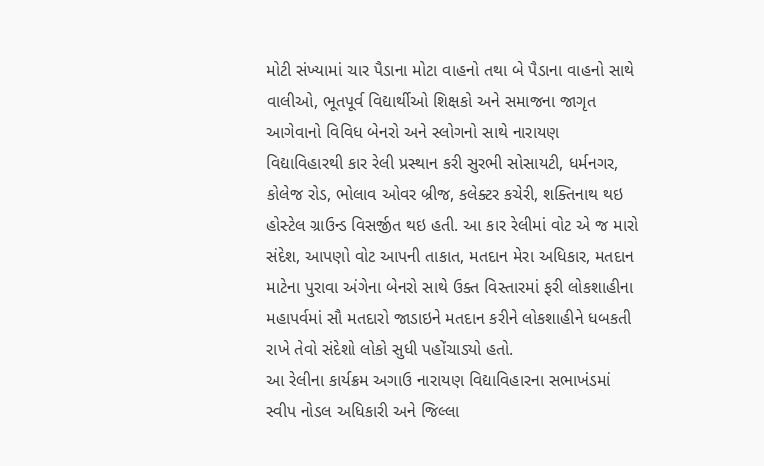મોટી સંખ્યામાં ચાર પૈડાના મોટા વાહનો તથા બે પૈડાના વાહનો સાથે વાલીઓ, ભૂતપૂર્વ વિદ્યાર્થીઓ શિક્ષકો અને સમાજના જાગૃત આગેવાનો વિવિધ બેનરો અને સ્લોગનો સાથે નારાયણ વિદ્યાવિહારથી કાર રેલી પ્રસ્થાન કરી સુરભી સોસાયટી, ધર્મનગર, કોલેજ રોડ, ભોલાવ ઓવર બ્રીજ, કલેક્ટર કચેરી, શક્તિનાથ થઇ હોસ્ટેલ ગ્રાઉન્ડ વિસર્જીત થઇ હતી. આ કાર રેલીમાં વોટ એ જ મારો સંદેશ, આપણો વોટ આપની તાકાત, મતદાન મેરા અધિકાર, મતદાન માટેના પુરાવા અંગેના બેનરો સાથે ઉક્ત વિસ્તારમાં ફરી લોકશાહીના મહાપર્વમાં સૌ મતદારો જાડાઇને મતદાન કરીને લોકશાહીને ધબકતી રાખે તેવો સંદેશો લોકો સુધી પહોંચાડ્યો હતો.
આ રેલીના કાર્યક્રમ અગાઉ નારાયણ વિદ્યાવિહારના સભાખંડમાં સ્વીપ નોડલ અધિકારી અને જિલ્લા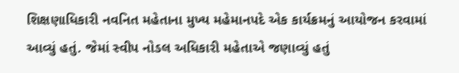શિક્ષણાધિકારી નવનિત મહેતાના મુખ્ય મહેમાનપદે એક કાર્યક્રમનું આયોજન કરવામાં આવ્યું હતું. જેમાં સ્વીપ નોડલ અધિકારી મહેતાએ જણાવ્યું હતું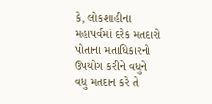કે, લોકશાહીના મહાપર્વમાં દરેક મતદારો પોતાના મતાધિકારનો ઉપયોગ કરીને વધુને વધુ મતદાન કરે તે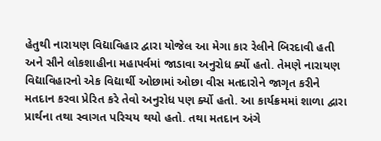હેતુથી નારાયણ વિદ્યાવિહાર દ્વારા યોજેલ આ મેગા કાર રેલીને બિરદાવી હતી અને સૌને લોકશાહીના મહાપર્વમાં જાડાવા અનુરોધ ર્ક્યો હતો. તેમણે નારાયણ વિદ્યાવિહારનો એક વિદ્યાર્થી ઓછામાં ઓછા વીસ મતદારોને જાગૃત કરીને મતદાન કરવા પ્રેરિત કરે તેવો અનુરોધ પણ ર્ક્યો હતો. આ કાર્યક્રમમાં શાળા દ્વારા પ્રાર્થના તથા સ્વાગત પરિચય થયો હતો. તથા મતદાન અંગે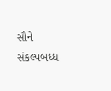સૌને સંકલ્પબધ્ધ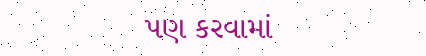પણ કરવામાં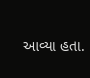આવ્યા હતા.